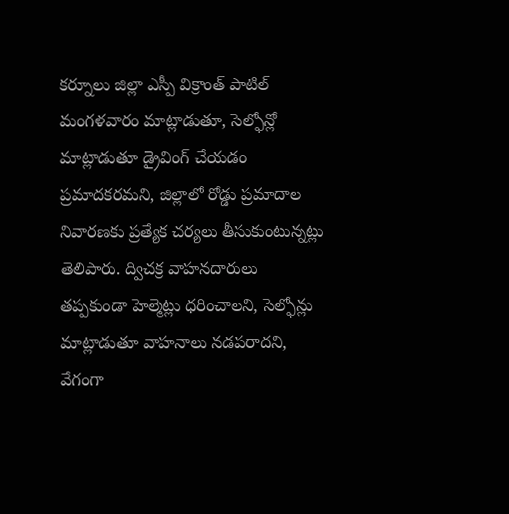కర్నూలు జిల్లా ఎస్పీ విక్రాంత్ పాటిల్ మంగళవారం మాట్లాడుతూ, సెల్ఫోన్లో మాట్లాడుతూ డ్రైవింగ్ చేయడం ప్రమాదకరమని, జిల్లాలో రోడ్డు ప్రమాదాల నివారణకు ప్రత్యేక చర్యలు తీసుకుంటున్నట్లు తెలిపారు. ద్విచక్ర వాహనదారులు తప్పకుండా హెల్మెట్లు ధరించాలని, సెల్ఫోన్లు మాట్లాడుతూ వాహనాలు నడపరాదని, వేగంగా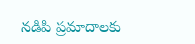నడిపి ప్రమాదాలకు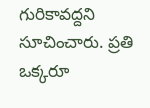గురికావద్దని సూచించారు. ప్రతి ఒక్కరూ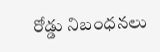రోడ్డు నిబంధనలు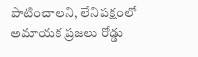పాటించాలని, లేనిపక్షంలో అమాయక ప్రజలు రోడ్డు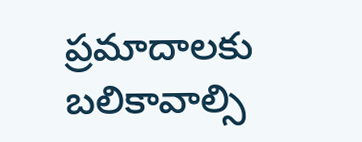ప్రమాదాలకు బలికావాల్సి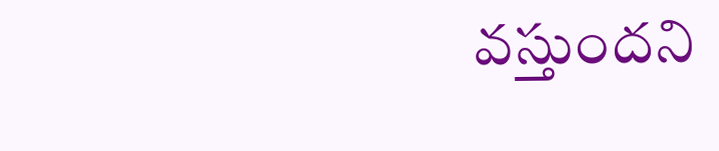వస్తుందని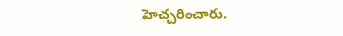హెచ్చరించారు.